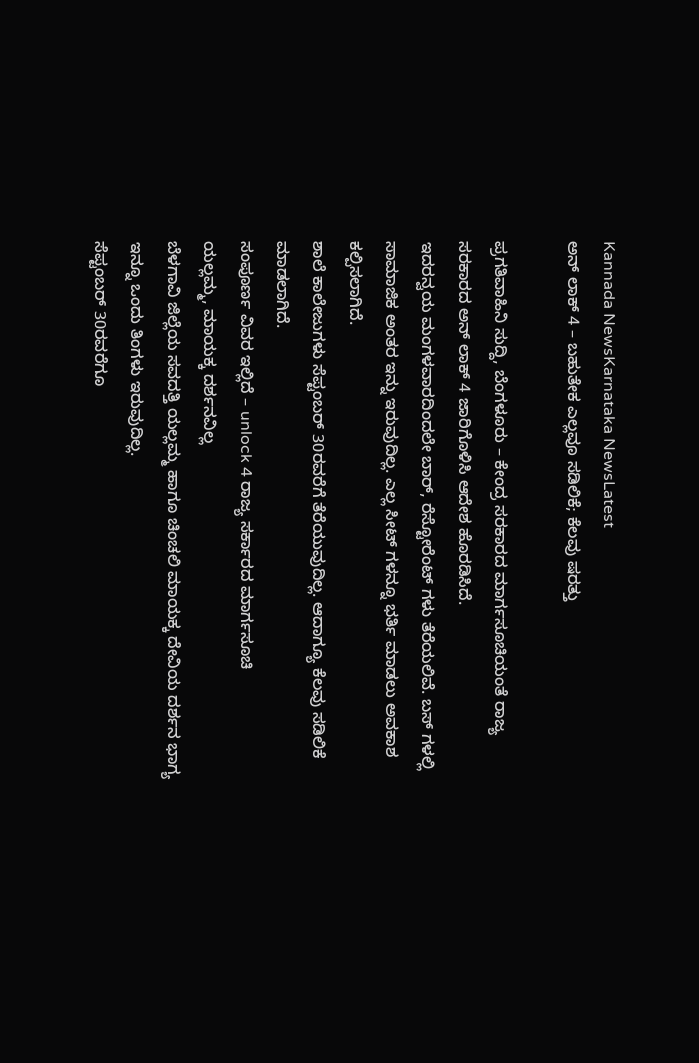Kannada NewsKarnataka NewsLatest
ಅನ್ ಲಾಕ್ 4 – ಬಹುತೇಕ ಎಲ್ಲವೂ ಸಡಿಲಿಕೆ; ಕೆಲವು ಷರತ್ತು

ಪ್ರಗತಿವಾಹಿನಿ ಸುದ್ದಿ, ಬೆಂಗಳೂರು – ಕೇಂದ್ರ ಸರಕಾರದ ಮಾರ್ಗಸೂಚಿಯಂತೆ ರಾಜ್ಯ ಸರಕಾರದ ಅನ್ ಲಾಕ್ 4 ಜಾರಿಗೊಳಿಸಿ ಆದೇಶ ಹೊರಡಿಸಿದೆ.
ಇದರನ್ವಯ ಮಂಗಳವಾರದಿಂದಲೇ ಬಾರ್, ರೆಸ್ಟೋರೆಂಟ್ ಗಳು ತೆರೆಯಲಿವೆ. ಬಸ್ ಗಳಲ್ಲಿ ಸಾಮಾಜಿಕ ಅಂತರ ಇನ್ನು ಇರುವುದಿಲ್ಲ. ಎಲ್ಲ ಸೀಟ್ ಗಳನ್ನೂ ಭರ್ತಿ ಮಾಡಲು ಅವಕಾಶ ಕಲ್ಪಿಸಲಾಗಿದೆ.
ಶಾಲೆ ಕಾಲೇಜುಗಳು ಸೆಪ್ಟಂಬರ್ 30ರವರೆಗೆ ತೆರೆಯುವುದಿಲ್ಲ. ಆದಾಗ್ಯೂ ಕೆಲವು ಸಡಿಲಿಕೆ ಮಾಡಲಾಗಿದೆ.
ಸಂಪೂರ್ಣ ವಿವರ ಇಲ್ಲಿದೆ – unlock 4 ರಾಜ್ಯ ಸರ್ಕಾರದ ಮಾರ್ಗಸೂಚಿ
ಯಲ್ಲಮ್ಮ, ಮಾಯಕ್ಕ ದರ್ಶನವಿಲ್ಲ
ಬೆಳಗಾವಿ ಜಿಲ್ಲೆಯ ಸವದತ್ತಿ ಯಲ್ಲಮ್ಮ ಹಾಗೂ ಚಿಂಚಲಿ ಮಾಯಕ್ಕ ದೇವಿಯ ದರ್ಶನ ಭಾಗ್ಯ ಇನ್ನೂ ಒಂದು ತಿಂಗಳು ಇರುವುದಿಲ್ಲ.
ಸೆಪ್ಟಂಬರ್ 30ರವರೆಗೂ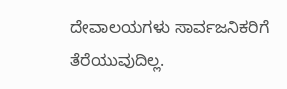ದೇವಾಲಯಗಳು ಸಾರ್ವಜನಿಕರಿಗೆ ತೆರೆಯುವುದಿಲ್ಲ.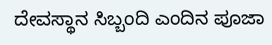ದೇವಸ್ಥಾನ ಸಿಬ್ಬಂದಿ ಎಂದಿನ ಪೂಜಾ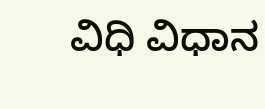ವಿಧಿ ವಿಧಾನ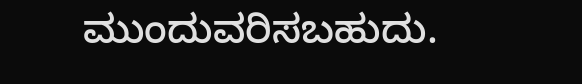ಮುಂದುವರಿಸಬಹುದು.